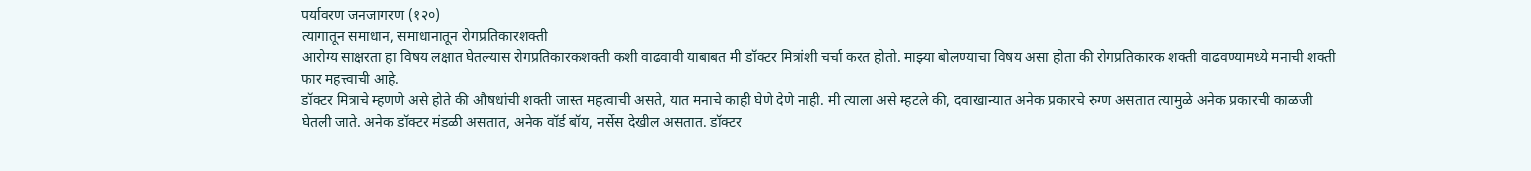पर्यावरण जनजागरण (१२०)
त्यागातून समाधान, समाधानातून रोगप्रतिकारशक्ती
आरोग्य साक्षरता हा विषय लक्षात घेतल्यास रोगप्रतिकारकशक्ती कशी वाढवावी याबाबत मी डॉक्टर मित्रांशी चर्चा करत होतो. माझ्या बोलण्याचा विषय असा होता की रोगप्रतिकारक शक्ती वाढवण्यामध्ये मनाची शक्ती फार महत्त्वाची आहे.
डॉक्टर मित्राचे म्हणणे असे होते की औषधांची शक्ती जास्त महत्वाची असते, यात मनाचे काही घेणे देणे नाही. मी त्याला असे म्हटले की, दवाखान्यात अनेक प्रकारचे रुग्ण असतात त्यामुळे अनेक प्रकारची काळजी घेतली जाते. अनेक डॉक्टर मंडळी असतात, अनेक वॉर्ड बॉय, नर्सेस देखील असतात. डॉक्टर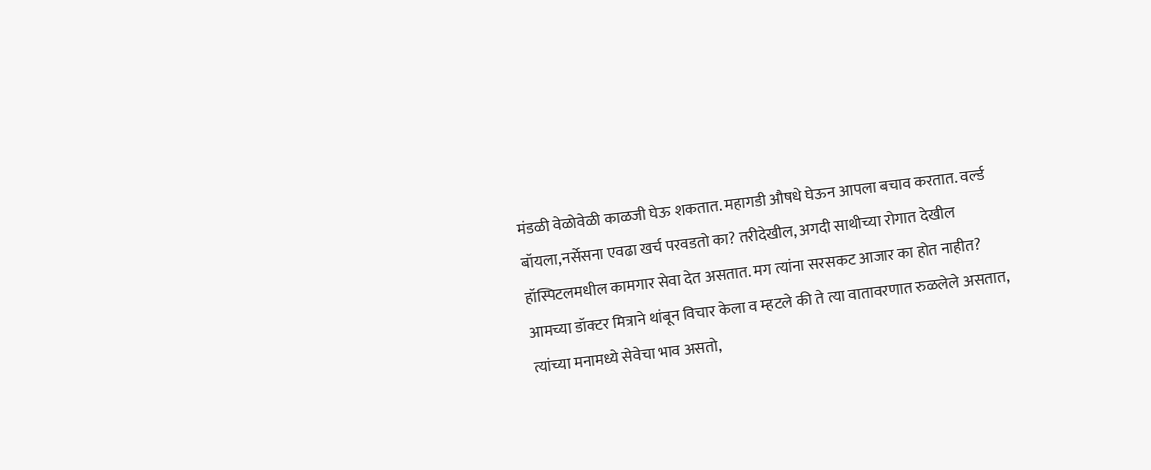मंडळी वेळोवेळी काळजी घेऊ शकतात. महागडी औषधे घेऊन आपला बचाव करतात. वर्ल्ड बॉयला,नर्सेसना एवढा खर्च परवडतो का? तरीदेखील, अगदी साथीच्या रोगात देखील हॉस्पिटलमधील कामगार सेवा देत असतात. मग त्यांना सरसकट आजार का होत नाहीत?
आमच्या डॉक्टर मित्राने थांबून विचार केला व म्हटले की ते त्या वातावरणात रुळलेले असतात, त्यांच्या मनामध्ये सेवेचा भाव असतो,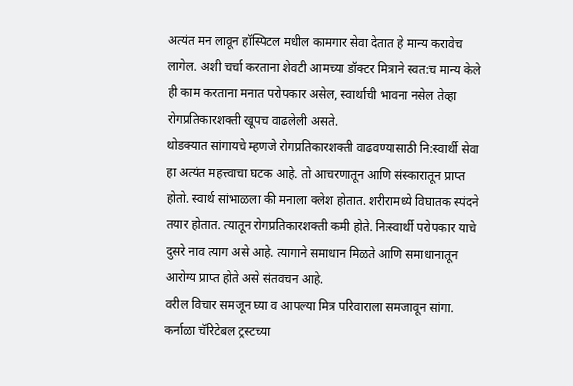अत्यंत मन लावून हॉस्पिटल मधील कामगार सेवा देतात हे मान्य करावेच लागेल. अशी चर्चा करताना शेवटी आमच्या डॉक्टर मित्राने स्वत:च मान्य केले ही काम करताना मनात परोपकार असेल, स्वार्थाची भावना नसेल तेव्हा रोगप्रतिकारशक्ती खूपच वाढलेली असते.
थोडक्यात सांगायचे म्हणजे रोगप्रतिकारशक्ती वाढवण्यासाठी नि:स्वार्थी सेवा हा अत्यंत महत्त्वाचा घटक आहे. तो आचरणातून आणि संस्कारातून प्राप्त होतो. स्वार्थ सांभाळला की मनाला क्लेश होतात. शरीरामध्ये विघातक स्पंदने तयार होतात. त्यातून रोगप्रतिकारशक्ती कमी होते. निःस्वार्थी परोपकार याचे दुसरे नाव त्याग असे आहे. त्यागाने समाधान मिळते आणि समाधानातून आरोग्य प्राप्त होते असे संतवचन आहे.
वरील विचार समजून घ्या व आपल्या मित्र परिवाराला समजावून सांगा. कर्नाळा चॅरिटेबल ट्रस्टच्या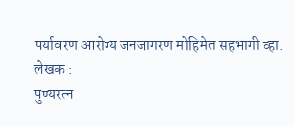पर्यावरण आरोग्य जनजागरण मोहिमेत सहभागी व्हा.
लेखक :
पुण्यरत्न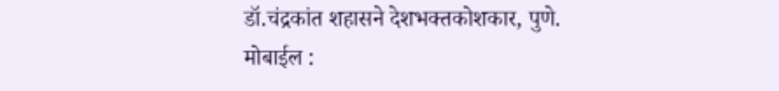डॉ.चंद्रकांत शहासने देशभक्तकोशकार, पुणे.
मोबाईल :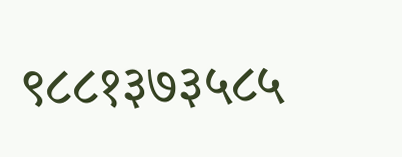९८८१३७३५८५